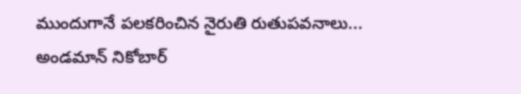ముందుగానే పలకరించిన నైరుతి రుతుపవనాలు... అండమాన్ నికోబార్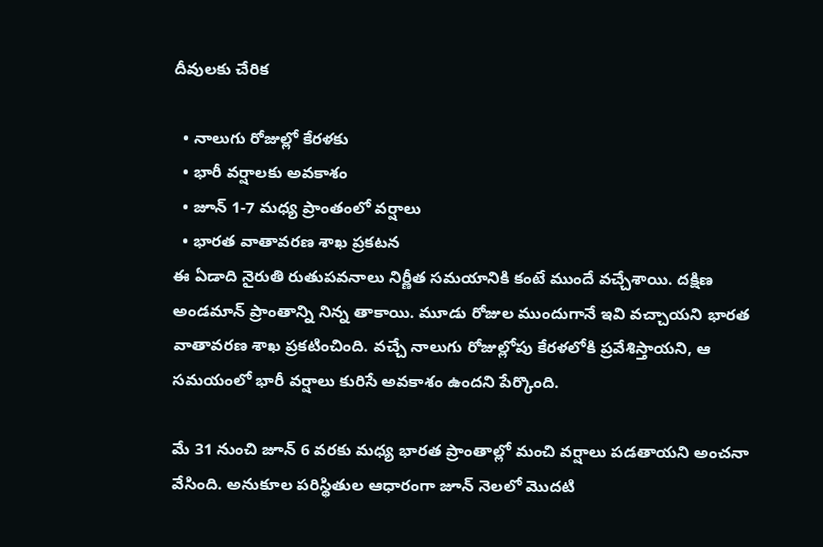దీవులకు చేరిక

  • నాలుగు రోజుల్లో కేరళకు
  • భారీ వర్షాలకు అవకాశం
  • జూన్ 1-7 మధ్య ప్రాంతంలో వర్షాలు
  • భారత వాతావరణ శాఖ ప్రకటన
ఈ ఏడాది నైరుతి రుతుపవనాలు నిర్ణీత సమయానికి కంటే ముందే వచ్చేశాయి. దక్షిణ అండమాన్ ప్రాంతాన్ని నిన్న తాకాయి. మూడు రోజుల ముందుగానే ఇవి వచ్చాయని భారత వాతావరణ శాఖ ప్రకటించింది. వచ్చే నాలుగు రోజుల్లోపు కేరళలోకి ప్రవేశిస్తాయని, ఆ సమయంలో భారీ వర్షాలు కురిసే అవకాశం ఉందని పేర్కొంది.

మే 31 నుంచి జూన్ 6 వరకు మధ్య భారత ప్రాంతాల్లో మంచి వర్షాలు పడతాయని అంచనా వేసింది. అనుకూల పరిస్థితుల ఆధారంగా జూన్ నెలలో మొదటి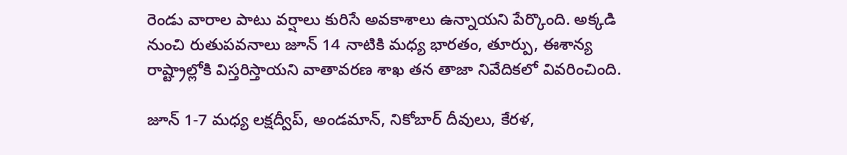రెండు వారాల పాటు వర్షాలు కురిసే అవకాశాలు ఉన్నాయని పేర్కొంది. అక్కడి నుంచి రుతుపవనాలు జూన్ 14 నాటికి మధ్య భారతం, తూర్పు, ఈశాన్య రాష్ట్రాల్లోకి విస్తరిస్తాయని వాతావరణ శాఖ తన తాజా నివేదికలో వివరించింది.

జూన్ 1-7 మధ్య లక్షద్వీప్, అండమాన్, నికోబార్ దీవులు, కేరళ,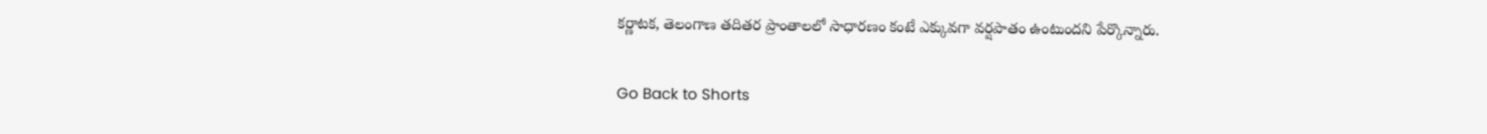కర్ణాటక, తెలంగాణ తదితర ప్రాంతాలలో సాధారణం కంటే ఎక్కువగా వర్షపాతం ఉంటుందని పేర్కొన్నారు.


Go Back to Shorts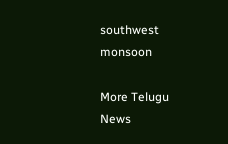southwest monsoon

More Telugu News